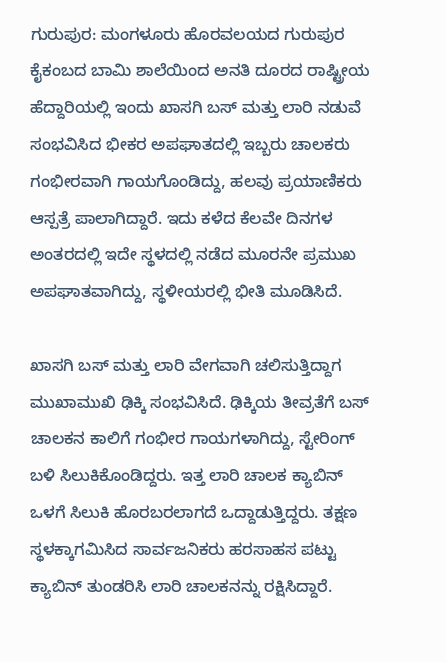ಗುರುಪುರ: ಮಂಗಳೂರು ಹೊರವಲಯದ ಗುರುಪುರ ಕೈಕಂಬದ ಬಾಮಿ ಶಾಲೆಯಿಂದ ಅನತಿ ದೂರದ ರಾಷ್ಟ್ರೀಯ ಹೆದ್ದಾರಿಯಲ್ಲಿ ಇಂದು ಖಾಸಗಿ ಬಸ್ ಮತ್ತು ಲಾರಿ ನಡುವೆ ಸಂಭವಿಸಿದ ಭೀಕರ ಅಪಘಾತದಲ್ಲಿ ಇಬ್ಬರು ಚಾಲಕರು ಗಂಭೀರವಾಗಿ ಗಾಯಗೊಂಡಿದ್ದು, ಹಲವು ಪ್ರಯಾಣಿಕರು ಆಸ್ಪತ್ರೆ ಪಾಲಾಗಿದ್ದಾರೆ. ಇದು ಕಳೆದ ಕೆಲವೇ ದಿನಗಳ ಅಂತರದಲ್ಲಿ ಇದೇ ಸ್ಥಳದಲ್ಲಿ ನಡೆದ ಮೂರನೇ ಪ್ರಮುಖ ಅಪಘಾತವಾಗಿದ್ದು, ಸ್ಥಳೀಯರಲ್ಲಿ ಭೀತಿ ಮೂಡಿಸಿದೆ.

ಖಾಸಗಿ ಬಸ್ ಮತ್ತು ಲಾರಿ ವೇಗವಾಗಿ ಚಲಿಸುತ್ತಿದ್ದಾಗ ಮುಖಾಮುಖಿ ಢಿಕ್ಕಿ ಸಂಭವಿಸಿದೆ. ಢಿಕ್ಕಿಯ ತೀವ್ರತೆಗೆ ಬಸ್ ಚಾಲಕನ ಕಾಲಿಗೆ ಗಂಭೀರ ಗಾಯಗಳಾಗಿದ್ದು, ಸ್ಟೇರಿಂಗ್ ಬಳಿ ಸಿಲುಕಿಕೊಂಡಿದ್ದರು. ಇತ್ತ ಲಾರಿ ಚಾಲಕ ಕ್ಯಾಬಿನ್ ಒಳಗೆ ಸಿಲುಕಿ ಹೊರಬರಲಾಗದೆ ಒದ್ದಾಡುತ್ತಿದ್ದರು. ತಕ್ಷಣ ಸ್ಥಳಕ್ಕಾಗಮಿಸಿದ ಸಾರ್ವಜನಿಕರು ಹರಸಾಹಸ ಪಟ್ಟು ಕ್ಯಾಬಿನ್ ತುಂಡರಿಸಿ ಲಾರಿ ಚಾಲಕನನ್ನು ರಕ್ಷಿಸಿದ್ದಾರೆ.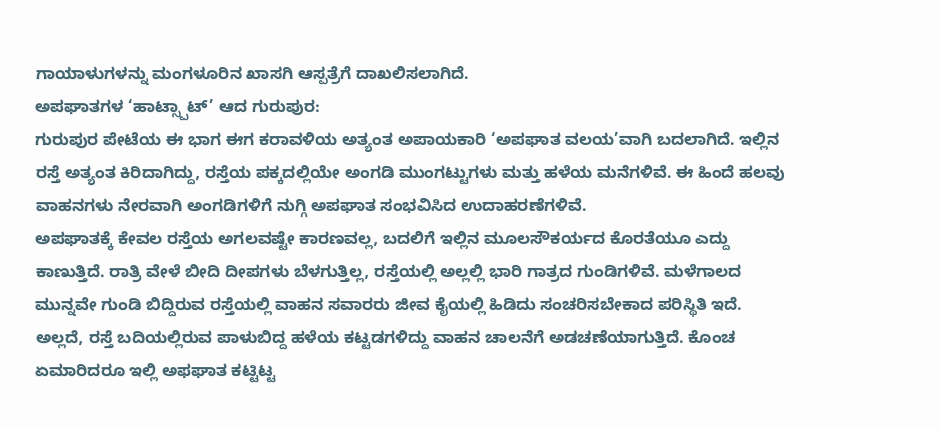ಗಾಯಾಳುಗಳನ್ನು ಮಂಗಳೂರಿನ ಖಾಸಗಿ ಆಸ್ಪತ್ರೆಗೆ ದಾಖಲಿಸಲಾಗಿದೆ.
ಅಪಘಾತಗಳ ‘ಹಾಟ್ಸ್ಪಾಟ್’ ಆದ ಗುರುಪುರ:
ಗುರುಪುರ ಪೇಟೆಯ ಈ ಭಾಗ ಈಗ ಕರಾವಳಿಯ ಅತ್ಯಂತ ಅಪಾಯಕಾರಿ ‘ಅಪಘಾತ ವಲಯ’ವಾಗಿ ಬದಲಾಗಿದೆ. ಇಲ್ಲಿನ ರಸ್ತೆ ಅತ್ಯಂತ ಕಿರಿದಾಗಿದ್ದು, ರಸ್ತೆಯ ಪಕ್ಕದಲ್ಲಿಯೇ ಅಂಗಡಿ ಮುಂಗಟ್ಟುಗಳು ಮತ್ತು ಹಳೆಯ ಮನೆಗಳಿವೆ. ಈ ಹಿಂದೆ ಹಲವು ವಾಹನಗಳು ನೇರವಾಗಿ ಅಂಗಡಿಗಳಿಗೆ ನುಗ್ಗಿ ಅಪಘಾತ ಸಂಭವಿಸಿದ ಉದಾಹರಣೆಗಳಿವೆ.
ಅಪಘಾತಕ್ಕೆ ಕೇವಲ ರಸ್ತೆಯ ಅಗಲವಷ್ಟೇ ಕಾರಣವಲ್ಲ, ಬದಲಿಗೆ ಇಲ್ಲಿನ ಮೂಲಸೌಕರ್ಯದ ಕೊರತೆಯೂ ಎದ್ದು ಕಾಣುತ್ತಿದೆ. ರಾತ್ರಿ ವೇಳೆ ಬೀದಿ ದೀಪಗಳು ಬೆಳಗುತ್ತಿಲ್ಲ, ರಸ್ತೆಯಲ್ಲಿ ಅಲ್ಲಲ್ಲಿ ಭಾರಿ ಗಾತ್ರದ ಗುಂಡಿಗಳಿವೆ. ಮಳೆಗಾಲದ ಮುನ್ನವೇ ಗುಂಡಿ ಬಿದ್ದಿರುವ ರಸ್ತೆಯಲ್ಲಿ ವಾಹನ ಸವಾರರು ಜೀವ ಕೈಯಲ್ಲಿ ಹಿಡಿದು ಸಂಚರಿಸಬೇಕಾದ ಪರಿಸ್ಥಿತಿ ಇದೆ. ಅಲ್ಲದೆ, ರಸ್ತೆ ಬದಿಯಲ್ಲಿರುವ ಪಾಳುಬಿದ್ದ ಹಳೆಯ ಕಟ್ಟಡಗಳಿದ್ದು ವಾಹನ ಚಾಲನೆಗೆ ಅಡಚಣೆಯಾಗುತ್ತಿದೆ. ಕೊಂಚ ಏಮಾರಿದರೂ ಇಲ್ಲಿ ಅಫಘಾತ ಕಟ್ಟಿಟ್ಟ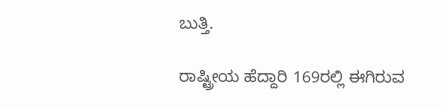ಬುತ್ತಿ.

ರಾಷ್ಟ್ರೀಯ ಹೆದ್ದಾರಿ 169ರಲ್ಲಿ ಈಗಿರುವ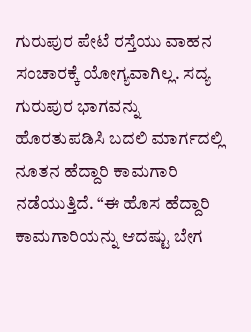ಗುರುಪುರ ಪೇಟೆ ರಸ್ತೆಯು ವಾಹನ ಸಂಚಾರಕ್ಕೆ ಯೋಗ್ಯವಾಗಿಲ್ಲ. ಸದ್ಯ ಗುರುಪುರ ಭಾಗವನ್ನು ಹೊರತುಪಡಿಸಿ ಬದಲಿ ಮಾರ್ಗದಲ್ಲಿ ನೂತನ ಹೆದ್ದಾರಿ ಕಾಮಗಾರಿ ನಡೆಯುತ್ತಿದೆ. “ಈ ಹೊಸ ಹೆದ್ದಾರಿ ಕಾಮಗಾರಿಯನ್ನು ಆದಷ್ಟು ಬೇಗ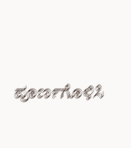ಪೂರ್ಣಗೊಳಿಸಿ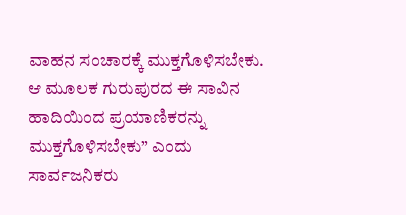ವಾಹನ ಸಂಚಾರಕ್ಕೆ ಮುಕ್ತಗೊಳಿಸಬೇಕು. ಆ ಮೂಲಕ ಗುರುಪುರದ ಈ ಸಾವಿನ ಹಾದಿಯಿಂದ ಪ್ರಯಾಣಿಕರನ್ನು ಮುಕ್ತಗೊಳಿಸಬೇಕು” ಎಂದು ಸಾರ್ವಜನಿಕರು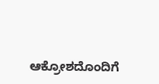ಆಕ್ರೋಶದೊಂದಿಗೆ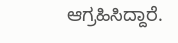ಆಗ್ರಹಿಸಿದ್ದಾರೆ.